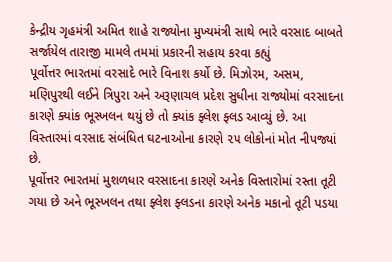કેન્દ્રીય ગૃહમંત્રી અમિત શાહે રાજ્યોના મુખ્યમંત્રી સાથે ભારે વરસાદ બાબતે સર્જાયેલ તારાજી મામલે તમમાં પ્રકારની સહાય કરવા કહ્યું
પૂર્વોત્તર ભારતમાં વરસાદે ભારે વિનાશ કર્યો છે. મિઝોરમ, અસમ, મણિપુરથી લઈને ત્રિપુરા અને અરૂણાચલ પ્રદેશ સુધીના રાજ્યોમાં વરસાદના કારણે ક્યાંક ભૂસ્ખલન થયું છે તો ક્યાંક ફ્લેશ ફ્લડ આવ્યું છે. આ વિસ્તારમાં વરસાદ સંબંધિત ઘટનાઓના કારણે ૨૫ લોકોનાં મોત નીપજ્યાં છે.
પૂર્વોત્તર ભારતમાં મુશળધાર વરસાદના કારણે અનેક વિસ્તારોમાં રસ્તા તૂટી ગયા છે અને ભૂસ્ખલન તથા ફ્લેશ ફ્લડના કારણે અનેક મકાનો તૂટી પડયા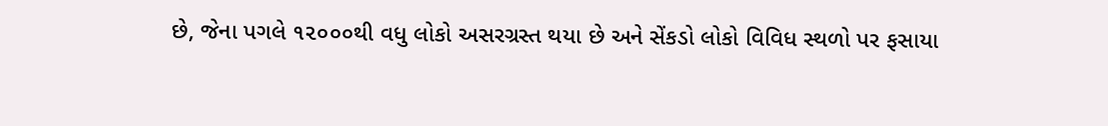છે, જેના પગલે ૧૨૦૦૦થી વધુ લોકો અસરગ્રસ્ત થયા છે અને સેંકડો લોકો વિવિધ સ્થળો પર ફસાયા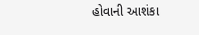હોવાની આશંકા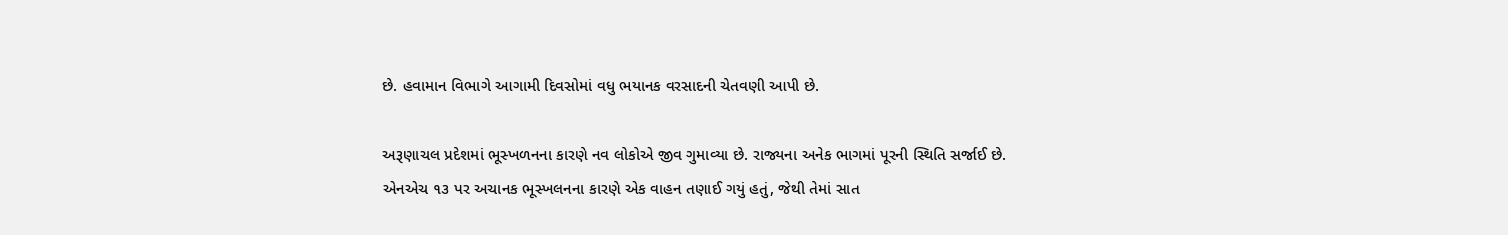છે. હવામાન વિભાગે આગામી દિવસોમાં વધુ ભયાનક વરસાદની ચેતવણી આપી છે.

અરૂણાચલ પ્રદેશમાં ભૂસ્ખળનના કારણે નવ લોકોએ જીવ ગુમાવ્યા છે. રાજ્યના અનેક ભાગમાં પૂરની સ્થિતિ સર્જાઈ છે. એનએચ ૧૩ પર અચાનક ભૂસ્ખલનના કારણે એક વાહન તણાઈ ગયું હતું, જેથી તેમાં સાત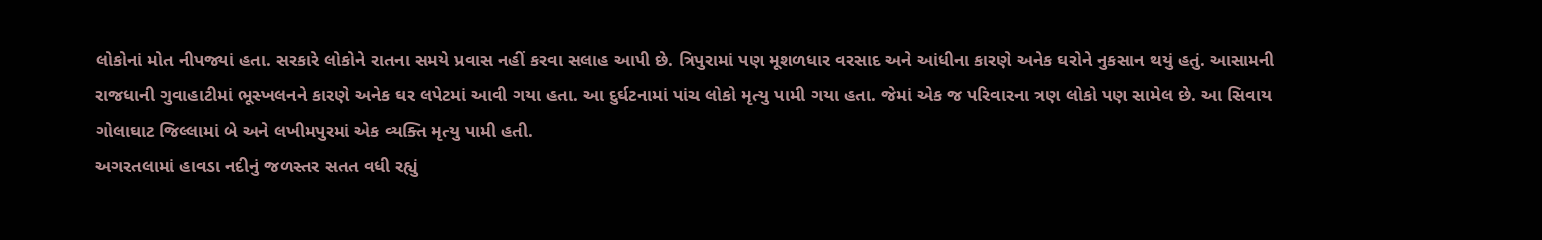લોકોનાં મોત નીપજ્યાં હતા. સરકારે લોકોને રાતના સમયે પ્રવાસ નહીં કરવા સલાહ આપી છે. ત્રિપુરામાં પણ મૂશળધાર વરસાદ અને આંધીના કારણે અનેક ઘરોને નુકસાન થયું હતું. આસામની રાજધાની ગુવાહાટીમાં ભૂસ્ખલનને કારણે અનેક ઘર લપેટમાં આવી ગયા હતા. આ દુર્ઘટનામાં પાંચ લોકો મૃત્યુ પામી ગયા હતા. જેમાં એક જ પરિવારના ત્રણ લોકો પણ સામેલ છે. આ સિવાય ગોલાઘાટ જિલ્લામાં બે અને લખીમપુરમાં એક વ્યક્તિ મૃત્યુ પામી હતી.
અગરતલામાં હાવડા નદીનું જળસ્તર સતત વધી રહ્યું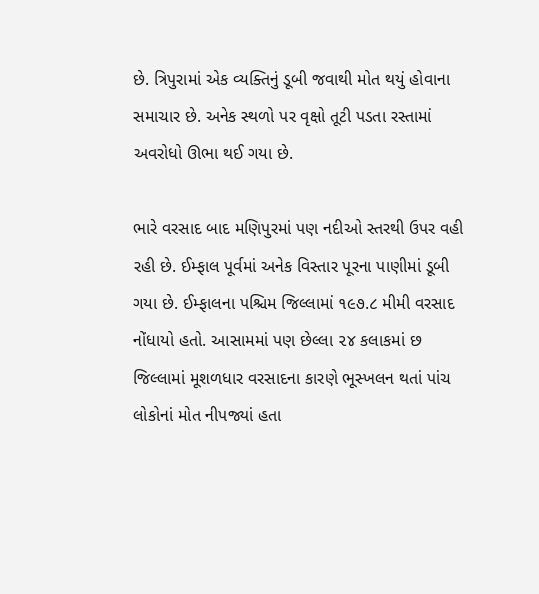છે. ત્રિપુરામાં એક વ્યક્તિનું ડૂબી જવાથી મોત થયું હોવાના સમાચાર છે. અનેક સ્થળો પર વૃક્ષો તૂટી પડતા રસ્તામાં અવરોધો ઊભા થઈ ગયા છે.

ભારે વરસાદ બાદ મણિપુરમાં પણ નદીઓ સ્તરથી ઉપર વહી રહી છે. ઈમ્ફાલ પૂર્વમાં અનેક વિસ્તાર પૂરના પાણીમાં ડૂબી ગયા છે. ઈમ્ફાલના પશ્ચિમ જિલ્લામાં ૧૯૭.૮ મીમી વરસાદ નોંધાયો હતો. આસામમાં પણ છેલ્લા ૨૪ કલાકમાં છ જિલ્લામાં મૂશળધાર વરસાદના કારણે ભૂસ્ખલન થતાં પાંચ લોકોનાં મોત નીપજ્યાં હતા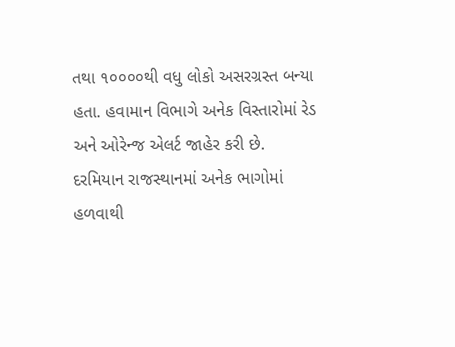તથા ૧૦૦૦૦થી વધુ લોકો અસરગ્રસ્ત બન્યા હતા. હવામાન વિભાગે અનેક વિસ્તારોમાં રેડ અને ઓરેન્જ એલર્ટ જાહેર કરી છે.
દરમિયાન રાજસ્થાનમાં અનેક ભાગોમાં હળવાથી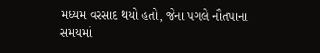મધ્યમ વરસાદ થયો હતો, જેના પગલે નૌતપાના સમયમાં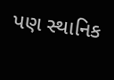પણ સ્થાનિક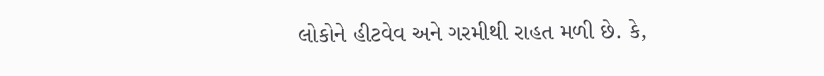લોકોને હીટવેવ અને ગરમીથી રાહત મળી છે. કે,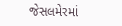જેસલમેરમાં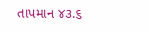તાપમાન ૪૩.૬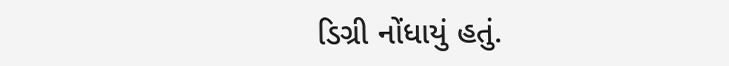ડિગ્રી નોંધાયું હતું.